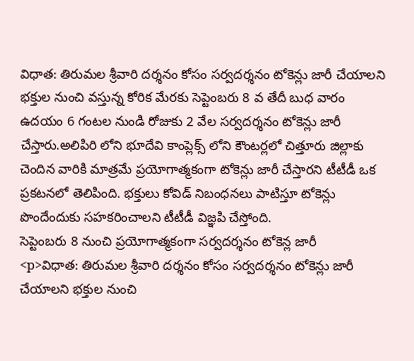విధాత: తిరుమల శ్రీవారి దర్శనం కోసం సర్వదర్శనం టోకెన్లు జారీ చేయాలని భక్తుల నుంచి వస్తున్న కోరిక మేరకు సెప్టెంబరు 8 వ తేదీ బుధ వారం ఉదయం 6 గంటల నుండి రోజుకు 2 వేల సర్వదర్శనం టోకెన్లు జారీ చేస్తారు.అలిపిరి లోని భూదేవి కాంప్లెక్స్ లోని కౌంటర్లలో చిత్తూరు జిల్లాకు చెందిన వారికి మాత్రమే ప్రయోగాత్మకంగా టోకెన్లు జారీ చేస్తారని టీటీడీ ఒక ప్రకటనలో తెలిపింది. భక్తులు కోవిడ్ నిబంధనలు పాటిస్తూ టోకెన్లు పొందేందుకు సహకరించాలని టీటీడీ విజ్ఞపి చేస్తోంది.
సెప్టెంబరు 8 నుంచి ప్రయోగాత్మకంగా సర్వదర్శనం టోకెన్ల జారీ
<p>విధాత: తిరుమల శ్రీవారి దర్శనం కోసం సర్వదర్శనం టోకెన్లు జారీ చేయాలని భక్తుల నుంచి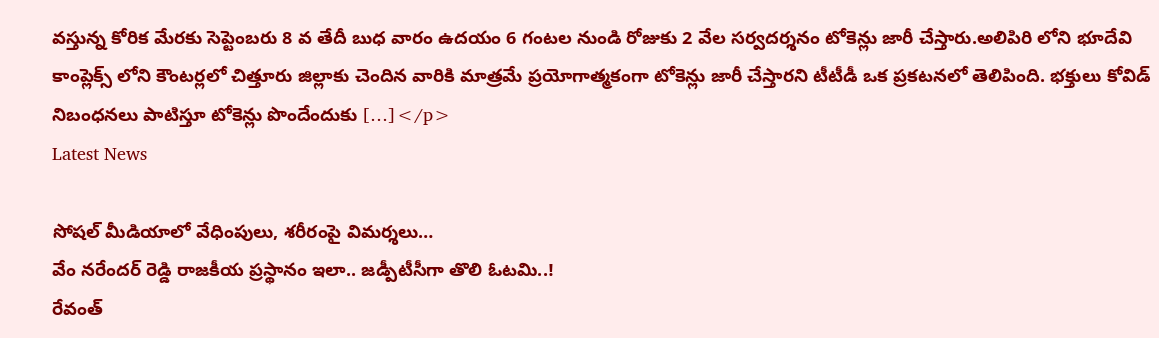వస్తున్న కోరిక మేరకు సెప్టెంబరు 8 వ తేదీ బుధ వారం ఉదయం 6 గంటల నుండి రోజుకు 2 వేల సర్వదర్శనం టోకెన్లు జారీ చేస్తారు.అలిపిరి లోని భూదేవి కాంప్లెక్స్ లోని కౌంటర్లలో చిత్తూరు జిల్లాకు చెందిన వారికి మాత్రమే ప్రయోగాత్మకంగా టోకెన్లు జారీ చేస్తారని టీటీడీ ఒక ప్రకటనలో తెలిపింది. భక్తులు కోవిడ్ నిబంధనలు పాటిస్తూ టోకెన్లు పొందేందుకు […]</p>
Latest News

సోషల్ మీడియాలో వేధింపులు, శరీరంపై విమర్శలు…
వేం నరేందర్ రెడ్డి రాజకీయ ప్రస్థానం ఇలా.. జడ్పీటీసీగా తొలి ఓటమి..!
రేవంత్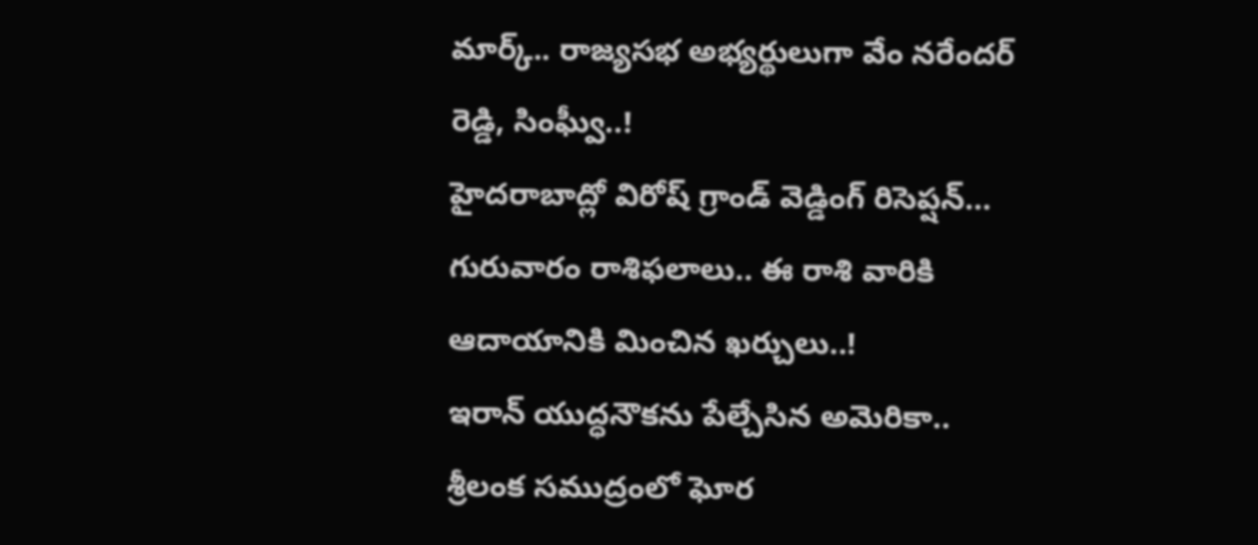మార్క్.. రాజ్యసభ అభ్యర్థులుగా వేం నరేందర్ రెడ్డి, సింఘ్వీ..!
హైదరాబాద్లో విరోష్ గ్రాండ్ వెడ్డింగ్ రిసెప్షన్…
గురువారం రాశిఫలాలు.. ఈ రాశి వారికి ఆదాయానికి మించిన ఖర్చులు..!
ఇరాన్ యుద్ధనౌకను పేల్చేసిన అమెరికా.. శ్రీలంక సముద్రంలో ఘోర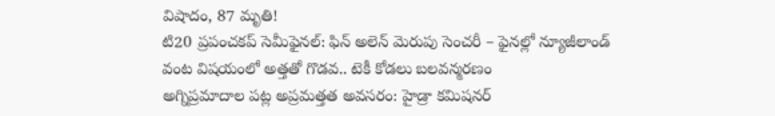విషాదం, 87 మృతి!
టి20 ప్రపంచకప్ సెమీఫైనల్: ఫిన్ అలెన్ మెరుపు సెంచరీ – ఫైనల్లో న్యూజీలాండ్
వంట విషయంలో అత్తతో గొడవ.. టెకీ కోడలు బలవన్మరణం
అగ్నిప్రమాదాల పట్ల అప్రమత్తత అవసరం: హైడ్రా కమిషనర్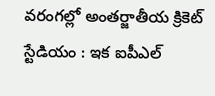వరంగల్లో అంతర్జాతీయ క్రికెట్ స్టేడియం : ఇక ఐపీఎల్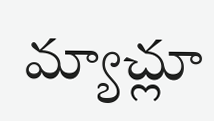మ్యాచ్లూ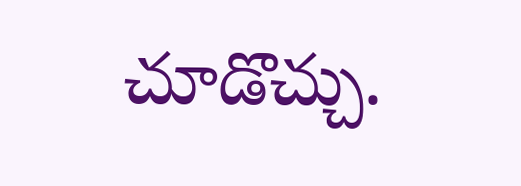చూడొచ్చు.